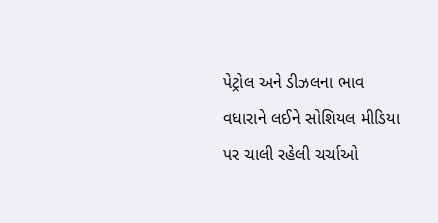પેટ્રોલ અને ડીઝલના ભાવ વધારાને લઈને સોશિયલ મીડિયા પર ચાલી રહેલી ચર્ચાઓ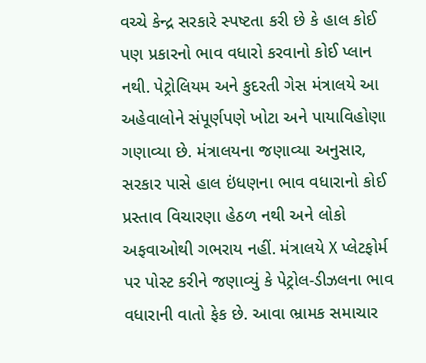વચ્ચે કેન્દ્ર સરકારે સ્પષ્ટતા કરી છે કે હાલ કોઈ પણ પ્રકારનો ભાવ વધારો કરવાનો કોઈ પ્લાન નથી. પેટ્રોલિયમ અને કુદરતી ગેસ મંત્રાલયે આ અહેવાલોને સંપૂર્ણપણે ખોટા અને પાયાવિહોણા ગણાવ્યા છે. મંત્રાલયના જણાવ્યા અનુસાર, સરકાર પાસે હાલ ઇંધણના ભાવ વધારાનો કોઈ પ્રસ્તાવ વિચારણા હેઠળ નથી અને લોકો અફવાઓથી ગભરાય નહીં. મંત્રાલયે X પ્લેટફોર્મ પર પોસ્ટ કરીને જણાવ્યું કે પેટ્રોલ-ડીઝલના ભાવ વધારાની વાતો ફેક છે. આવા ભ્રામક સમાચાર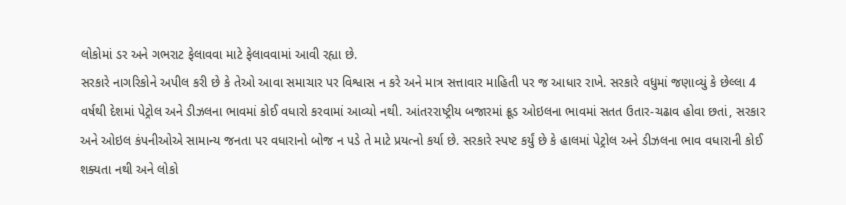લોકોમાં ડર અને ગભરાટ ફેલાવવા માટે ફેલાવવામાં આવી રહ્યા છે.
સરકારે નાગરિકોને અપીલ કરી છે કે તેઓ આવા સમાચાર પર વિશ્વાસ ન કરે અને માત્ર સત્તાવાર માહિતી પર જ આધાર રાખે. સરકારે વધુમાં જણાવ્યું કે છેલ્લા 4 વર્ષથી દેશમાં પેટ્રોલ અને ડીઝલના ભાવમાં કોઈ વધારો કરવામાં આવ્યો નથી. આંતરરાષ્ટ્રીય બજારમાં ક્રૂડ ઓઇલના ભાવમાં સતત ઉતાર-ચઢાવ હોવા છતાં, સરકાર અને ઓઇલ કંપનીઓએ સામાન્ય જનતા પર વધારાનો બોજ ન પડે તે માટે પ્રયત્નો કર્યા છે. સરકારે સ્પષ્ટ કર્યું છે કે હાલમાં પેટ્રોલ અને ડીઝલના ભાવ વધારાની કોઈ શક્યતા નથી અને લોકો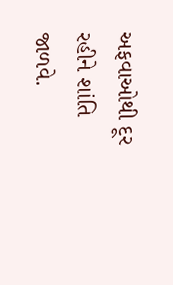અફવાઓથી દૂર રહીને શાંતિ જાળવે.